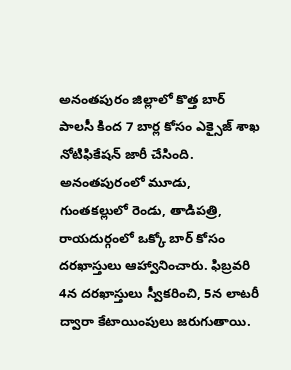అనంతపురం జిల్లాలో కొత్త బార్ పాలసీ కింద 7 బార్ల కోసం ఎక్సైజ్ శాఖ నోటిఫికేషన్ జారీ చేసింది. అనంతపురంలో మూడు, గుంతకల్లులో రెండు, తాడిపత్రి, రాయదుర్గంలో ఒక్కో బార్ కోసం దరఖాస్తులు ఆహ్వానించారు. ఫిబ్రవరి 4న దరఖాస్తులు స్వీకరించి, 5న లాటరీ ద్వారా కేటాయింపులు జరుగుతాయి.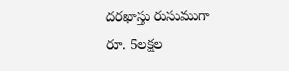దరఖాస్తు రుసుముగా రూ. 5లక్షల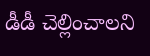డీడీ చెల్లించాలని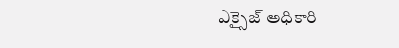ఎక్సైజ్ అధికారి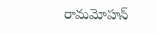రామమోహన్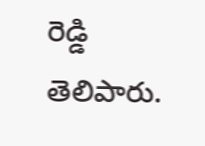రెడ్డి తెలిపారు.